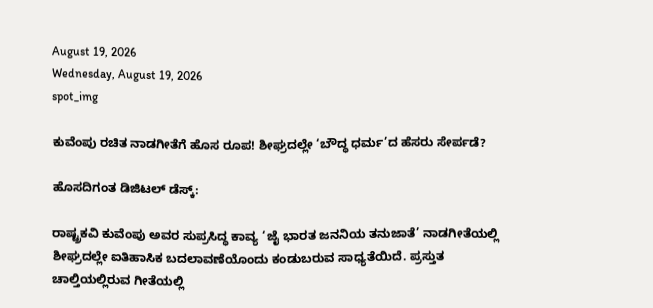August 19, 2026
Wednesday, August 19, 2026
spot_img

ಕುವೆಂಪು ರಚಿತ ನಾಡಗೀತೆಗೆ ಹೊಸ ರೂಪ! ಶೀಘ್ರದಲ್ಲೇ ‘ಬೌದ್ಧ ಧರ್ಮ’ದ ಹೆಸರು ಸೇರ್ಪಡೆ?

ಹೊಸದಿಗಂತ ಡಿಜಿಟಲ್ ಡೆಸ್ಕ್:

ರಾಷ್ಟ್ರಕವಿ ಕುವೆಂಪು ಅವರ ಸುಪ್ರಸಿದ್ಧ ಕಾವ್ಯ ‘ಜೈ ಭಾರತ ಜನನಿಯ ತನುಜಾತೆ’ ನಾಡಗೀತೆಯಲ್ಲಿ ಶೀಘ್ರದಲ್ಲೇ ಐತಿಹಾಸಿಕ ಬದಲಾವಣೆಯೊಂದು ಕಂಡುಬರುವ ಸಾಧ್ಯತೆಯಿದೆ. ಪ್ರಸ್ತುತ ಚಾಲ್ತಿಯಲ್ಲಿರುವ ಗೀತೆಯಲ್ಲಿ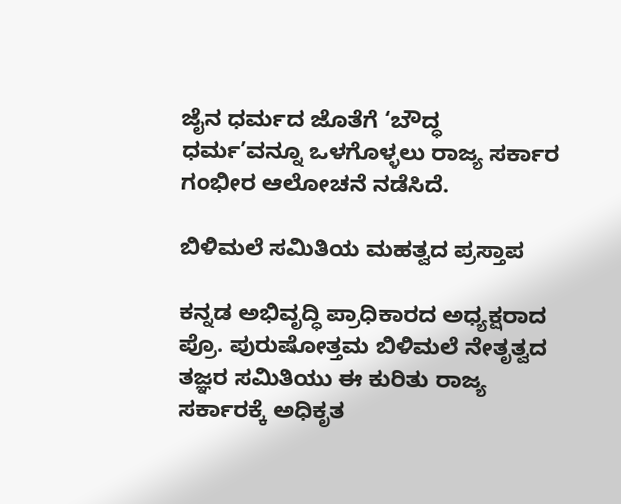ಜೈನ ಧರ್ಮದ ಜೊತೆಗೆ ‘ಬೌದ್ಧ ಧರ್ಮ’ವನ್ನೂ ಒಳಗೊಳ್ಳಲು ರಾಜ್ಯ ಸರ್ಕಾರ ಗಂಭೀರ ಆಲೋಚನೆ ನಡೆಸಿದೆ.

ಬಿಳಿಮಲೆ ಸಮಿತಿಯ ಮಹತ್ವದ ಪ್ರಸ್ತಾಪ

ಕನ್ನಡ ಅಭಿವೃದ್ಧಿ ಪ್ರಾಧಿಕಾರದ ಅಧ್ಯಕ್ಷರಾದ ಪ್ರೊ. ಪುರುಷೋತ್ತಮ ಬಿಳಿಮಲೆ ನೇತೃತ್ವದ ತಜ್ಞರ ಸಮಿತಿಯು ಈ ಕುರಿತು ರಾಜ್ಯ ಸರ್ಕಾರಕ್ಕೆ ಅಧಿಕೃತ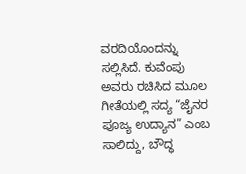ವರದಿಯೊಂದನ್ನು ಸಲ್ಲಿಸಿದೆ. ಕುವೆಂಪು ಅವರು ರಚಿಸಿದ ಮೂಲ ಗೀತೆಯಲ್ಲಿ ಸದ್ಯ “ಜೈನರ ಪೂಜ್ಯ ಉದ್ಯಾನ” ಎಂಬ ಸಾಲಿದ್ದು, ಬೌದ್ಧ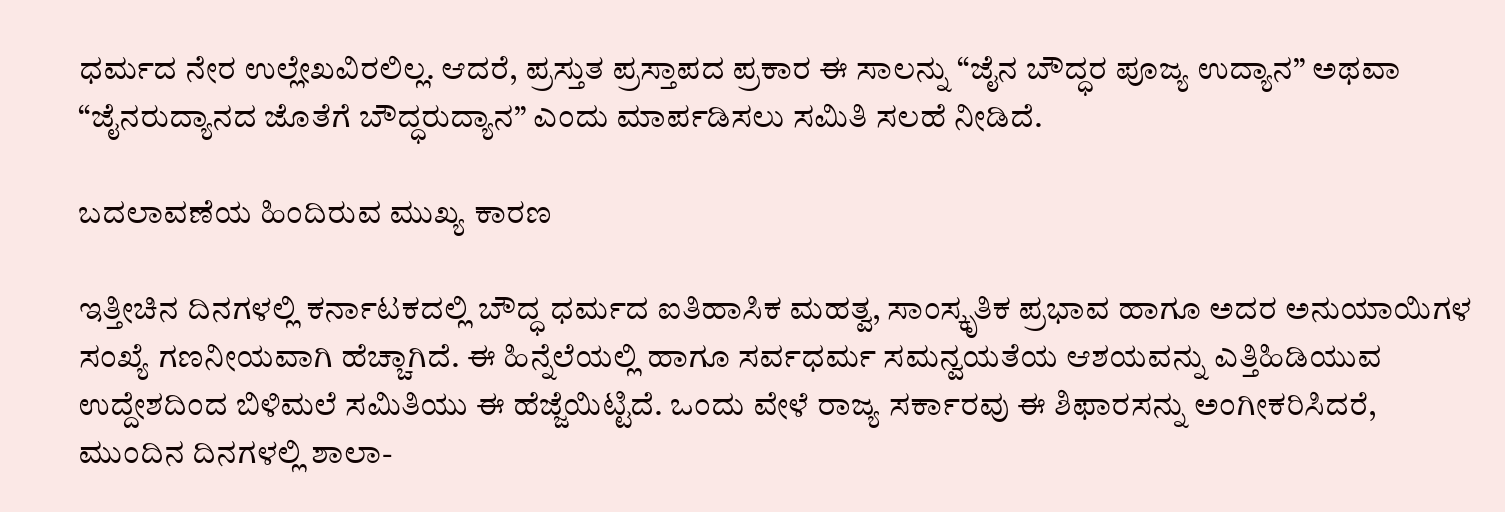ಧರ್ಮದ ನೇರ ಉಲ್ಲೇಖವಿರಲಿಲ್ಲ. ಆದರೆ, ಪ್ರಸ್ತುತ ಪ್ರಸ್ತಾಪದ ಪ್ರಕಾರ ಈ ಸಾಲನ್ನು “ಜೈನ ಬೌದ್ಧರ ಪೂಜ್ಯ ಉದ್ಯಾನ” ಅಥವಾ “ಜೈನರುದ್ಯಾನದ ಜೊತೆಗೆ ಬೌದ್ಧರುದ್ಯಾನ” ಎಂದು ಮಾರ್ಪಡಿಸಲು ಸಮಿತಿ ಸಲಹೆ ನೀಡಿದೆ.

ಬದಲಾವಣೆಯ ಹಿಂದಿರುವ ಮುಖ್ಯ ಕಾರಣ

ಇತ್ತೀಚಿನ ದಿನಗಳಲ್ಲಿ ಕರ್ನಾಟಕದಲ್ಲಿ ಬೌದ್ಧ ಧರ್ಮದ ಐತಿಹಾಸಿಕ ಮಹತ್ವ, ಸಾಂಸ್ಕೃತಿಕ ಪ್ರಭಾವ ಹಾಗೂ ಅದರ ಅನುಯಾಯಿಗಳ ಸಂಖ್ಯೆ ಗಣನೀಯವಾಗಿ ಹೆಚ್ಚಾಗಿದೆ. ಈ ಹಿನ್ನೆಲೆಯಲ್ಲಿ ಹಾಗೂ ಸರ್ವಧರ್ಮ ಸಮನ್ವಯತೆಯ ಆಶಯವನ್ನು ಎತ್ತಿಹಿಡಿಯುವ ಉದ್ದೇಶದಿಂದ ಬಿಳಿಮಲೆ ಸಮಿತಿಯು ಈ ಹೆಜ್ಜೆಯಿಟ್ಟಿದೆ. ಒಂದು ವೇಳೆ ರಾಜ್ಯ ಸರ್ಕಾರವು ಈ ಶಿಫಾರಸನ್ನು ಅಂಗೀಕರಿಸಿದರೆ, ಮುಂದಿನ ದಿನಗಳಲ್ಲಿ ಶಾಲಾ-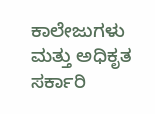ಕಾಲೇಜುಗಳು ಮತ್ತು ಅಧಿಕೃತ ಸರ್ಕಾರಿ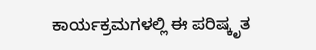ಕಾರ್ಯಕ್ರಮಗಳಲ್ಲಿ ಈ ಪರಿಷ್ಕೃತ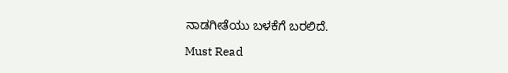ನಾಡಗೀತೆಯು ಬಳಕೆಗೆ ಬರಲಿದೆ.

Must Read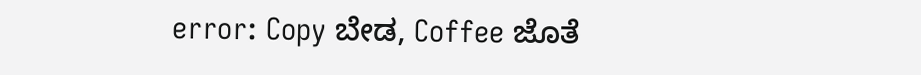error: Copy ಬೇಡ, Coffee ಜೊತೆ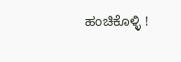ಹಂಚಿಕೊಳ್ಳಿ !